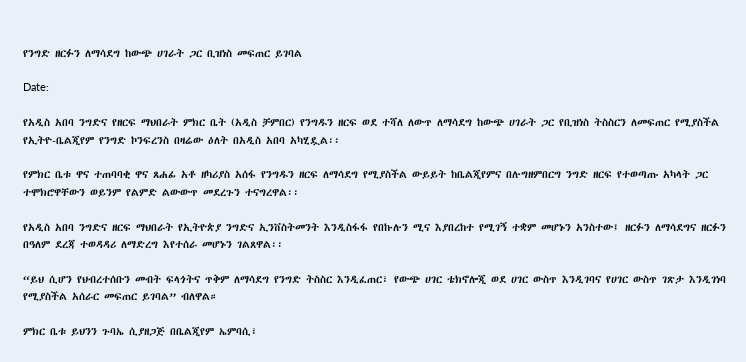የንግድ ዘርፉን ለማሳደግ ከውጭ ሀገራት ጋር ቢዝነስ መፍጠር ይገባል

Date:

የአዲስ አበባ ንግድና የዘርፍ ማህበራት ምክር ቤት (አዲስ ቻምበር) የንግዱን ዘርፍ ወደ ተሻለ ለውጥ ለማሳደግ ከውጭ ሀገራት ጋር የቢዝነስ ትስስርን ለመፍጠር የሚያስችል የኢትዮ-ቤልጂየም የንግድ ኮንፍረንስ በዛሬው ዕለት በአዲስ አበባ አካሂዷል፡፡

የምክር ቤቱ ዋና ተጠባባቂ ዋና ጸሐፊ አቶ ዘካሪያስ አሰፋ የንግዱን ዘርፍ ለማሳደግ የሚያስችል ውይይት ከቤልጂየምና በሉግዘምበርግ ንግድ ዘርፍ የተወጣጡ አካላት ጋር ተሞክሮዋቸውን ወይንም የልምድ ልውውጥ መደረጉን ተናግረዋል፡፡

የአዲስ አበባ ንግድና ዘርፍ ማህበራት የኢትዮጵያ ንግድና ኢንቨስትመንት እንዲስፋፋ የበኩሉን ሚና እያበረከተ የሚገኝ ተቋም መሆኑን አንስተው፤ ዘርፉን ለማሳደግና ዘርፉን በዓለም ደረጃ ተወዳዳሪ ለማድረግ እየተሰራ መሆኑን ገልጸዋል፡፡

“ይህ ሲሆን የህብረተሰቡን መብት ፍላጎትና ጥቅም ለማሳደግ የንግድ ትስስር እንዲፈጠር፣ የውጭ ሀገር ቴክኖሎጂ ወደ ሀገር ውስጥ እንዲገባና የሀገር ውስጥ ገጽታ እንዲገነባ የሚያስችል አሰራር መፍጠር ይገባል” ብለዋል።

ምክር ቤቱ ይህንን ጉባኤ ሲያዘጋጅ በቤልጂየም ኤምባሲ፣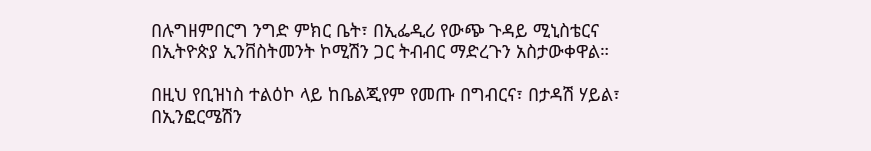በሉግዘምበርግ ንግድ ምክር ቤት፣ በኢፌዲሪ የውጭ ጉዳይ ሚኒስቴርና በኢትዮጵያ ኢንቨስትመንት ኮሚሽን ጋር ትብብር ማድረጉን አስታውቀዋል።

በዚህ የቢዝነስ ተልዕኮ ላይ ከቤልጂየም የመጡ በግብርና፣ በታዳሽ ሃይል፣ በኢንፎርሜሽን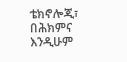ቴክኖሎጂ፣ በሕክምና እንዲሁም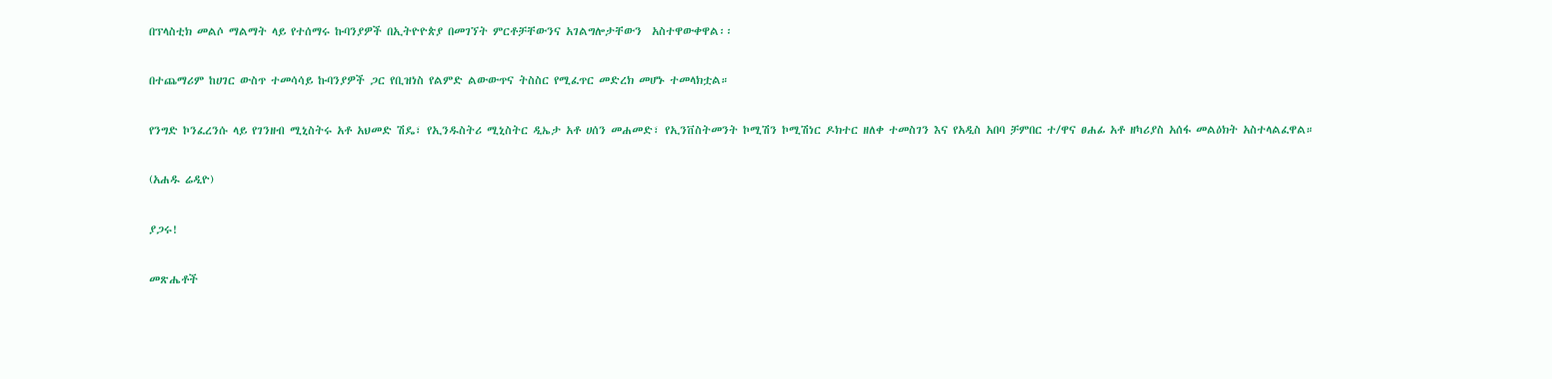በፕላስቲክ መልሶ ማልማት ላይ የተሰማሩ ኩባንያዎች በኢትዮዮጵያ በመገኘት ምርቶቻቸውንና አገልግሎታቸውን  አስተዋውቀዋል፡፡

በተጨማሪም ከሀገር ውስጥ ተመሳሳይ ኩባንያዎች ጋር የቢዝነስ የልምድ ልውውጥና ትስስር የሚፈጥር መድረክ መሆኑ ተመላክቷል።

የንግድ ኮንፈረንሱ ላይ የገንዘብ ሚኒስትሩ አቶ አህመድ ሽዴ፣ የኢንዱስትሪ ሚኒስትር ዲኤታ አቶ ሀሰን መሐመድ፣ የኢንቨስትመንት ኮሚሽን ኮሚሽነር ዶክተር ዘለቀ ተመስገን እና የአዲስ አበባ ቻምበር ተ/ዋና ፀሐፊ አቶ ዘካሪያስ አሰፋ መልዕክት አስተላልፈዋል።

(አሐዱ ሬዲዮ)

ያጋሩ!

መጽሔቶች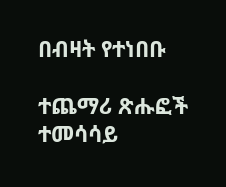በብዛት የተነበቡ

ተጨማሪ ጽሑፎች
ተመሳሳይ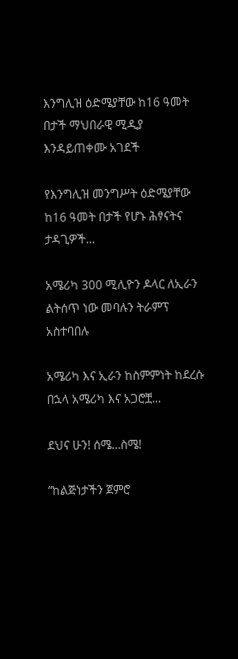እንግሊዝ ዕድሜያቸው ከ16 ዓመት በታች ማህበራዊ ሚዲያ እንዳይጠቀሙ አገደች

የእንግሊዝ መንግሥት ዕድሜያቸው ከ16 ዓመት በታች የሆኑ ሕፃናትና ታዳጊዎች...

አሜሪካ 300 ሚሊዮን ዶላር ለኢራን ልትሰጥ ነው መባሉን ትራምፕ አስተባበሉ

አሜሪካ እና ኢራን ከስምምነት ከደረሱ በኋላ አሜሪካ እና አጋሮቿ...

ደህና ሁን! ሰሜ…ስሜ!

“ከልጅነታችን ጀምሮ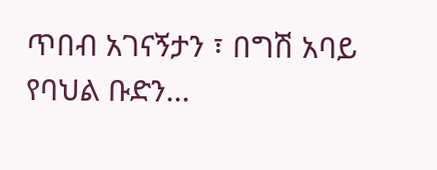ጥበብ አገናኝታን ፣ በግሽ አባይ የባህል ቡድን...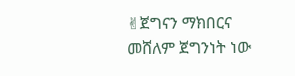✌ጀግናን ማክበርና መሸለም ጀግንነት ነው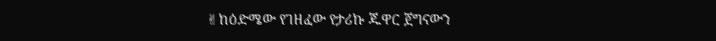✌ከዕድሜው የገዘፈው የታሪኩ ጁዋር ጀግናውን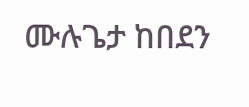ሙሉጌታ ከበደን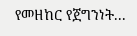የመዘከር የጀግንነት...